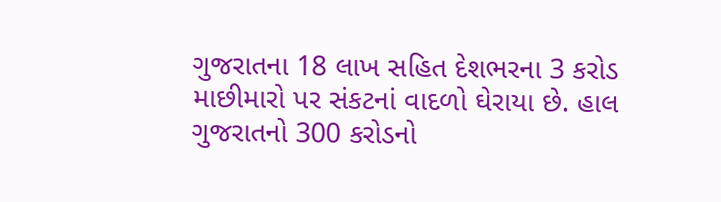ગુજરાતના 18 લાખ સહિત દેશભરના 3 કરોડ માછીમારો પર સંકટનાં વાદળો ઘેરાયા છે. હાલ ગુજરાતનો 300 કરોડનો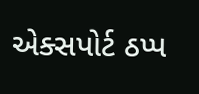એક્સપોર્ટ ઠપ્પ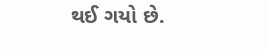થઈ ગયો છે.